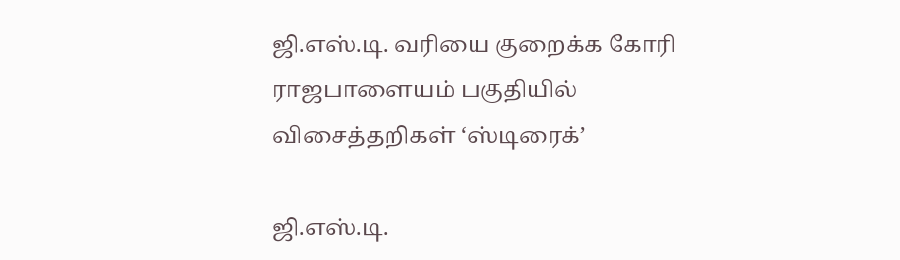ஜி.எஸ்.டி. வரியை குறைக்க கோரி ராஜபாளையம் பகுதியில் விசைத்தறிகள் ‘ஸ்டிரைக்’

ஜி.எஸ்.டி.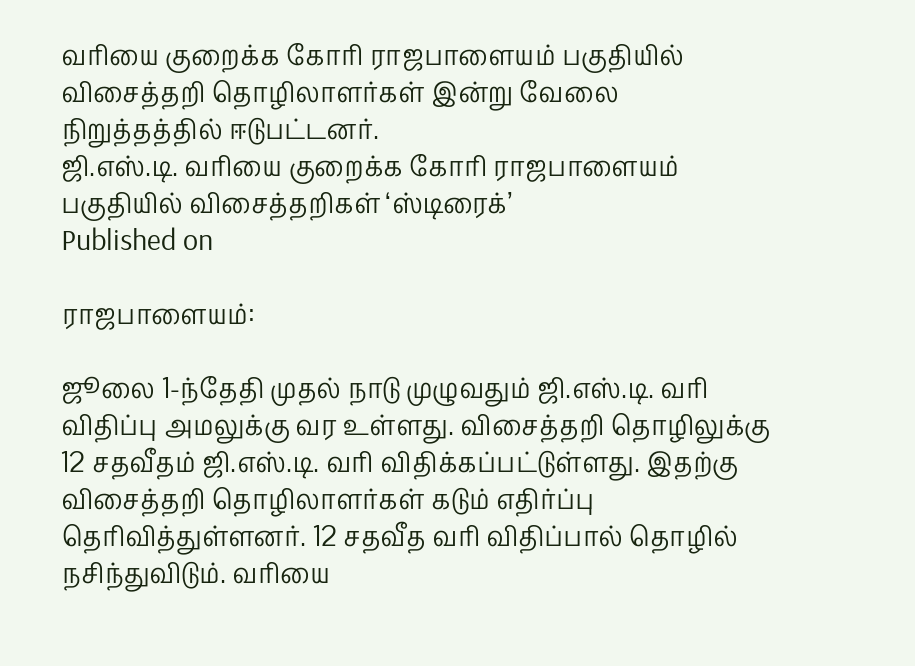வரியை குறைக்க கோரி ராஜபாளையம் பகுதியில் விசைத்தறி தொழிலாளர்கள் இன்று வேலை நிறுத்தத்தில் ஈடுபட்டனர்.
ஜி.எஸ்.டி. வரியை குறைக்க கோரி ராஜபாளையம் பகுதியில் விசைத்தறிகள் ‘ஸ்டிரைக்’
Published on

ராஜபாளையம்:

ஜூலை 1-ந்தேதி முதல் நாடு முழுவதும் ஜி.எஸ்.டி. வரி விதிப்பு அமலுக்கு வர உள்ளது. விசைத்தறி தொழிலுக்கு 12 சதவீதம் ஜி.எஸ்.டி. வரி விதிக்கப்பட்டுள்ளது. இதற்கு விசைத்தறி தொழிலாளர்கள் கடும் எதிர்ப்பு தெரிவித்துள்ளனர். 12 சதவீத வரி விதிப்பால் தொழில் நசிந்துவிடும். வரியை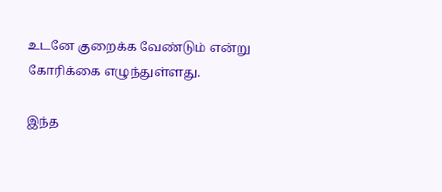உடனே குறைக்க வேண்டும் என்று கோரிக்கை எழுந்துள்ளது.

இந்த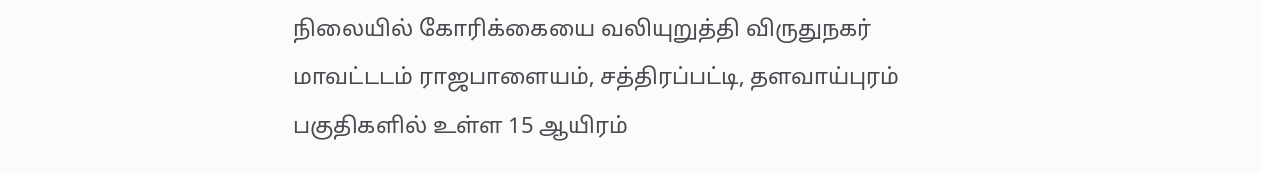நிலையில் கோரிக்கையை வலியுறுத்தி விருதுநகர் மாவட்டடம் ராஜபாளையம், சத்திரப்பட்டி, தளவாய்புரம் பகுதிகளில் உள்ள 15 ஆயிரம்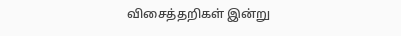விசைத்தறிகள் இன்று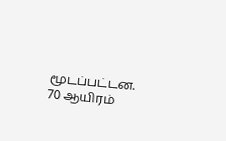மூடப்பட்டன. 70 ஆயிரம்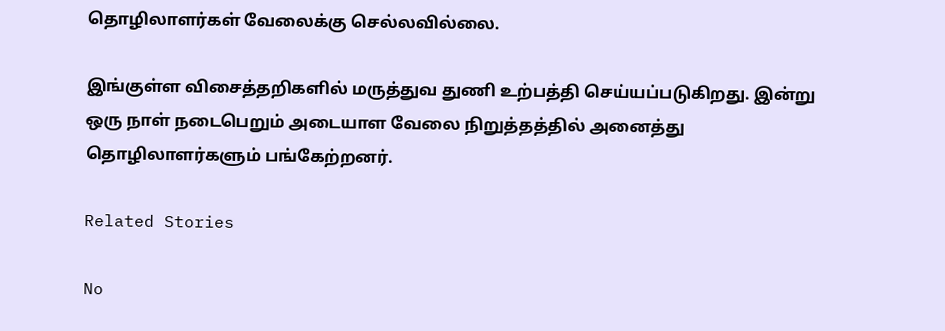தொழிலாளர்கள் வேலைக்கு செல்லவில்லை.

இங்குள்ள விசைத்தறிகளில் மருத்துவ துணி உற்பத்தி செய்யப்படுகிறது. இன்று ஒரு நாள் நடைபெறும் அடையாள வேலை நிறுத்தத்தில் அனைத்து தொழிலாளர்களும் பங்கேற்றனர்.

Related Stories

No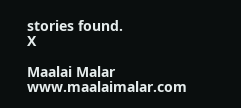stories found.
X

Maalai Malar
www.maalaimalar.com